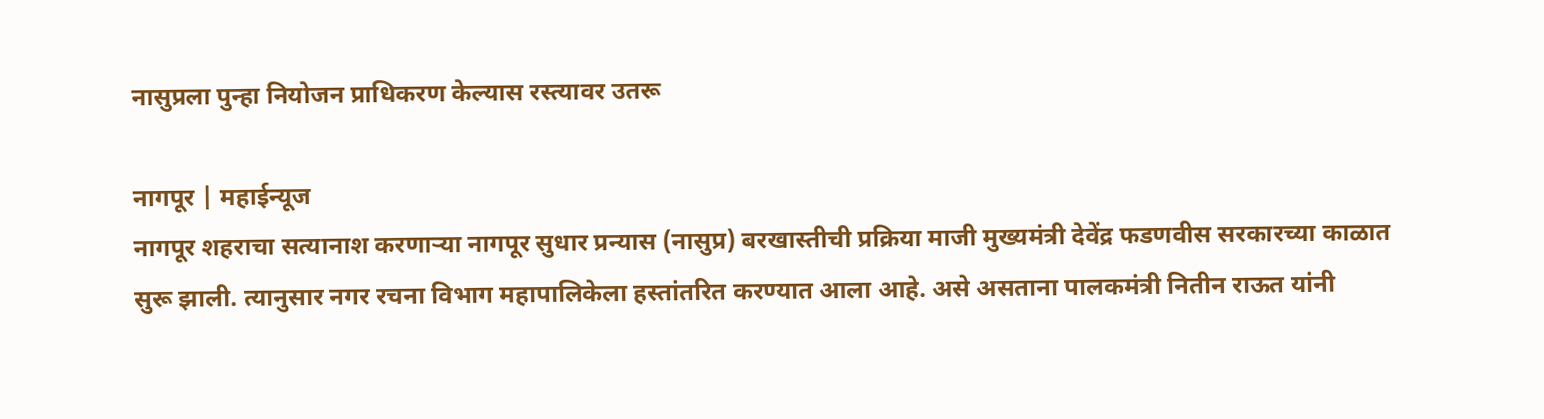नासुप्रला पुन्हा नियोजन प्राधिकरण केल्यास रस्त्यावर उतरू

नागपूर | महाईन्यूज
नागपूर शहराचा सत्यानाश करणाऱ्या नागपूर सुधार प्रन्यास (नासुप्र) बरखास्तीची प्रक्रिया माजी मुख्यमंत्री देवेंद्र फडणवीस सरकारच्या काळात सुरू झाली. त्यानुसार नगर रचना विभाग महापालिकेला हस्तांतरित करण्यात आला आहे. असे असताना पालकमंत्री नितीन राऊत यांनी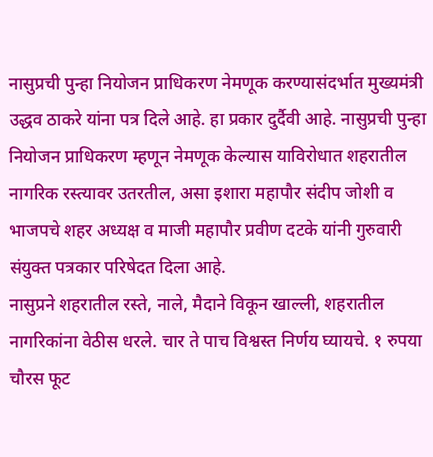नासुप्रची पुन्हा नियोजन प्राधिकरण नेमणूक करण्यासंदर्भात मुख्यमंत्री उद्धव ठाकरे यांना पत्र दिले आहे. हा प्रकार दुर्दैवी आहे. नासुप्रची पुन्हा नियोजन प्राधिकरण म्हणून नेमणूक केल्यास याविरोधात शहरातील नागरिक रस्त्यावर उतरतील, असा इशारा महापौर संदीप जोशी व भाजपचे शहर अध्यक्ष व माजी महापौर प्रवीण दटके यांनी गुरुवारी संयुक्त पत्रकार परिषेदत दिला आहे.
नासुप्रने शहरातील रस्ते, नाले, मैदाने विकून खाल्ली, शहरातील नागरिकांना वेठीस धरले. चार ते पाच विश्वस्त निर्णय घ्यायचे. १ रुपया चौरस फूट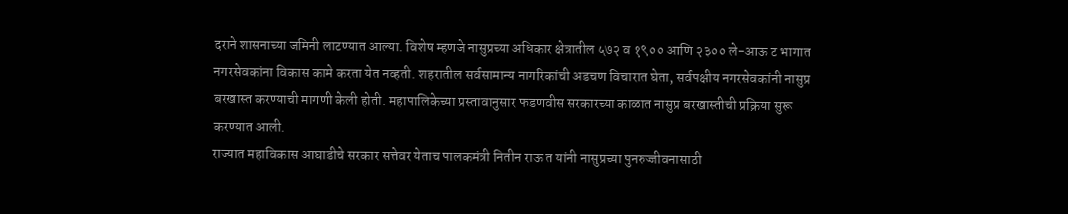दराने शासनाच्या जमिनी लाटण्यात आल्या. विशेष म्हणजे नासुप्रच्या अधिकार क्षेत्रातील ५७२ व १९०० आणि २३०० ले-आऊ ट भागात नगरसेवकांना विकास कामे करता येत नव्हती. शहरातील सर्वसामान्य नागरिकांची अडचण विचारात घेता, सर्वपक्षीय नगरसेवकांनी नासुप्र बरखास्त करण्याची मागणी केली होती. महापालिकेच्या प्रस्तावानुसार फडणवीस सरकारच्या काळात नासुप्र बरखास्तीची प्रक्रिया सुरू करण्यात आली.
राज्यात महाविकास आघाडीचे सरकार सत्तेवर येताच पालकमंत्री नितीन राऊ त यांनी नासुप्रच्या पुनरुज्जीवनासाठी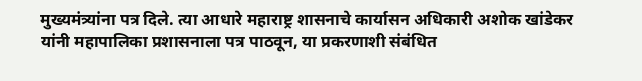मुख्यमंत्र्यांना पत्र दिले. त्या आधारे महाराष्ट्र शासनाचे कार्यासन अधिकारी अशोक खांडेकर यांनी महापालिका प्रशासनाला पत्र पाठवून, या प्रकरणाशी संबंधित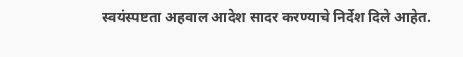स्वयंस्पष्टता अहवाल आदेश सादर करण्याचे निर्देश दिले आहेत.